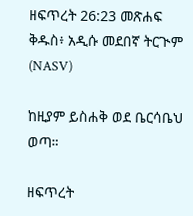ዘፍጥረት 26:23 መጽሐፍ ቅዱስ፥ አዲሱ መደበኛ ትርጒም (NASV)

ከዚያም ይስሐቅ ወደ ቤርሳቤህ ወጣ።

ዘፍጥረት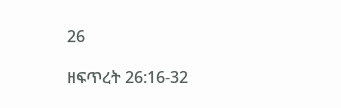26

ዘፍጥረት 26:16-32